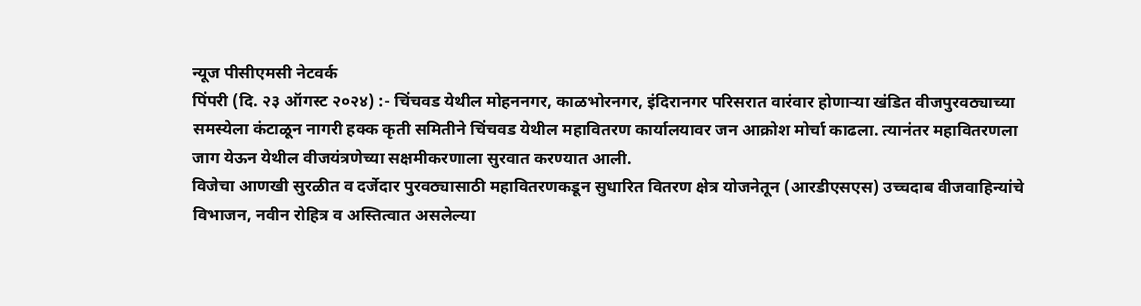न्यूज पीसीएमसी नेटवर्क
पिंपरी (दि. २३ ऑगस्ट २०२४) :- चिंचवड येथील मोहननगर, काळभोरनगर, इंदिरानगर परिसरात वारंवार होणाऱ्या खंडित वीजपुरवठ्याच्या समस्येला कंटाळून नागरी हक्क कृती समितीने चिंचवड येथील महावितरण कार्यालयावर जन आक्रोश मोर्चा काढला. त्यानंतर महावितरणला जाग येऊन येथील वीजयंत्रणेच्या सक्षमीकरणाला सुरवात करण्यात आली.
विजेचा आणखी सुरळीत व दर्जेदार पुरवठ्यासाठी महावितरणकडून सुधारित वितरण क्षेत्र योजनेतून (आरडीएसएस) उच्चदाब वीजवाहिन्यांचे विभाजन, नवीन रोहित्र व अस्तित्वात असलेल्या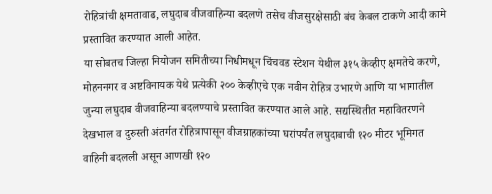रोहित्रांची क्षमतावाढ, लघुदाब वीजवाहिन्या बदलणे तसेच वीजसुरक्षेसाठी बंच केबल टाकणे आदी कामे प्रस्तावित करण्यात आली आहेत.
या सोबतच जिल्हा नियोजन समितीच्या निधीमधून चिंचवड स्टेशन येथील ३१५ केव्हीए क्षमतेचे करणे, मोहननगर व अष्टविनायक येथे प्रत्येकी २०० केव्हीएचे एक नवीन रोहित्र उभारणे आणि या भागातील जुन्या लघुदाब वीजवाहिन्या बदलण्याचे प्रस्तावित करण्यात आले आहे. सद्यस्थितीत महावितरणने देखभाल व दुरुस्ती अंतर्गत रोहित्रापासून वीजग्राहकांच्या घरांपर्यंत लघुदाबाची १२० मीटर भूमिगत वाहिनी बदलली असून आणखी १२०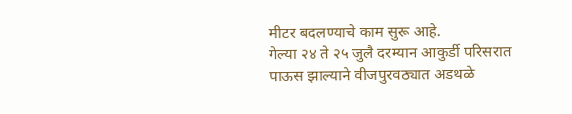मीटर बदलण्याचे काम सुरू आहे.
गेल्या २४ ते २५ जुलै दरम्यान आकुर्डी परिसरात पाऊस झाल्याने वीजपुरवठ्यात अडथळे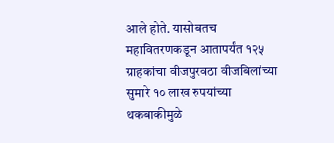आले होते. यासोबतच महावितरणकडून आतापर्यंत १२५ ग्राहकांचा वीजपुरवठा वीजबिलांच्या सुमारे १० लाख रुपयांच्या थकबाकीमुळे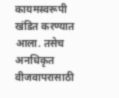कायमस्वरूपी खंडित करण्यात आला. तसेच अनधिकृत वीजवापरासाठी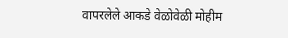वापरलेले आकडे वेळोवेळी मोहीम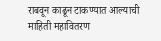राबवून काढून टाकण्यात आल्याची माहिती महावितरण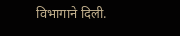विभागाने दिली.